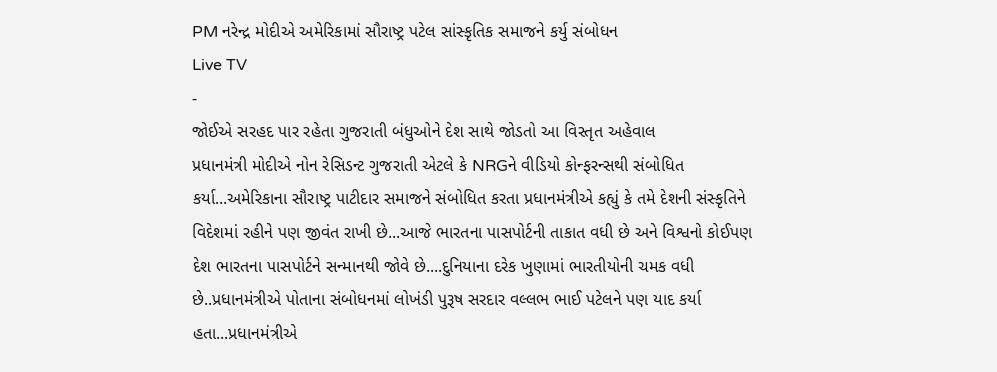PM નરેન્દ્ર મોદીએ અમેરિકામાં સૌરાષ્ટ્ર પટેલ સાંસ્કૃતિક સમાજને કર્યુ સંબોધન
Live TV
-
જોઈએ સરહદ પાર રહેતા ગુજરાતી બંધુઓને દેશ સાથે જોડતો આ વિસ્તૃત અહેવાલ
પ્રધાનમંત્રી મોદીએ નોન રેસિડન્ટ ગુજરાતી એટલે કે NRGને વીડિયો કોન્ફરન્સથી સંબોધિત કર્યા...અમેરિકાના સૌરાષ્ટ્ર પાટીદાર સમાજને સંબોધિત કરતા પ્રધાનમંત્રીએ કહ્યું કે તમે દેશની સંસ્કૃતિને વિદેશમાં રહીને પણ જીવંત રાખી છે...આજે ભારતના પાસપોર્ટની તાકાત વધી છે અને વિશ્વનો કોઈપણ દેશ ભારતના પાસપોર્ટને સન્માનથી જોવે છે....દુનિયાના દરેક ખુણામાં ભારતીયોની ચમક વધી છે..પ્રધાનમંત્રીએ પોતાના સંબોધનમાં લોખંડી પુરૂષ સરદાર વલ્લભ ભાઈ પટેલને પણ યાદ કર્યા હતા...પ્રધાનમંત્રીએ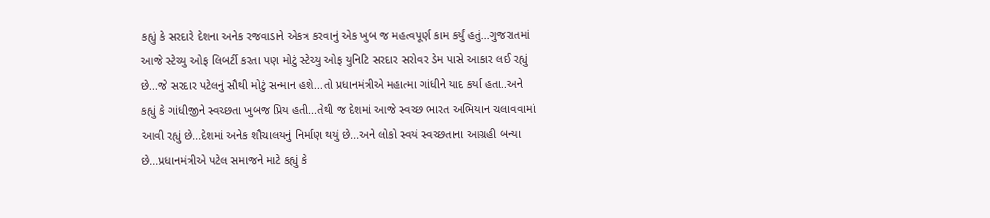કહ્યું કે સરદારે દેશના અનેક રજવાડાને એકત્ર કરવાનું એક ખુબ જ મહત્વપૂર્ણ કામ કર્યું હતું...ગુજરાતમાં આજે સ્ટેચ્યુ ઓફ લિબર્ટી કરતા પણ મોટું સ્ટેચ્યુ ઓફ યુનિટિ સરદાર સરોવર ડેમ પાસે આકાર લઈ રહ્યું છે...જે સરદાર પટેલનું સૌથી મોટું સન્માન હશે...તો પ્રધાનમંત્રીએ મહાત્મા ગાંધીને યાદ કર્યા હતા..અને કહ્યું કે ગાંધીજીને સ્વચ્છતા ખુબજ પ્રિય હતી...તેથી જ દેશમાં આજે સ્વચ્છ ભારત અભિયાન ચલાવવામાં આવી રહ્યું છે...દેશમાં અનેક શૌચાલયનું નિર્માણ થયું છે...અને લોકો સ્વયં સ્વચ્છતાના આગ્રહી બન્યા છે...પ્રધાનમંત્રીએ પટેલ સમાજને માટે કહ્યું કે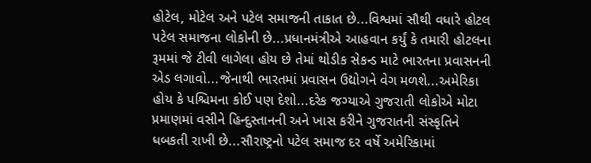હોટેલ, મોટેલ અને પટેલ સમાજની તાકાત છે...વિશ્વમાં સૌથી વધારે હોટલ પટેલ સમાજના લોકોની છે...પ્રધાનમંત્રીએ આહવાન કર્યું કે તમારી હોટલના રૂમમાં જે ટીવી લાગેલા હોય છે તેમાં થોડીક સેકન્ડ માટે ભારતના પ્રવાસનની એડ લગાવો...જેનાથી ભારતમાં પ્રવાસન ઉદ્યોગને વેગ મળશે...અમેરિકા હોય કે પશ્ચિમના કોઈ પણ દેશો...દરેક જગ્યાએ ગુજરાતી લોકોએ મોટા પ્રમાણમાં વસીને હિન્દુસ્તાનની અને ખાસ કરીને ગુજરાતની સંસ્કૃતિને ધબકતી રાખી છે...સૌરાષ્ટ્રનો પટેલ સમાજ દર વર્ષે અમેરિકામાં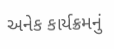અનેક કાર્યક્રમનું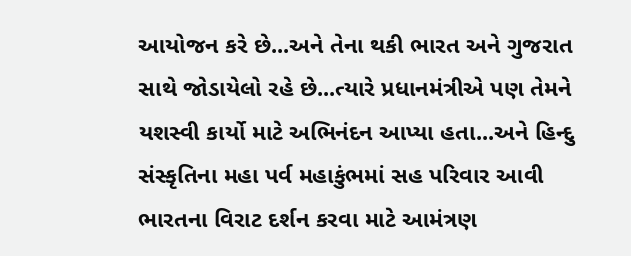આયોજન કરે છે...અને તેના થકી ભારત અને ગુજરાત સાથે જોડાયેલો રહે છે...ત્યારે પ્રધાનમંત્રીએ પણ તેમને યશસ્વી કાર્યો માટે અભિનંદન આપ્યા હતા...અને હિન્દુ સંસ્કૃતિના મહા પર્વ મહાકુંભમાં સહ પરિવાર આવી ભારતના વિરાટ દર્શન કરવા માટે આમંત્રણ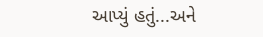આપ્યું હતું...અને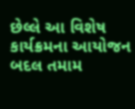છેલ્લે આ વિશેષ કાર્યક્રમના આયોજન બદલ તમામ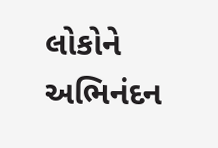લોકોને અભિનંદન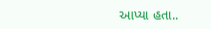આપ્યા હતા..